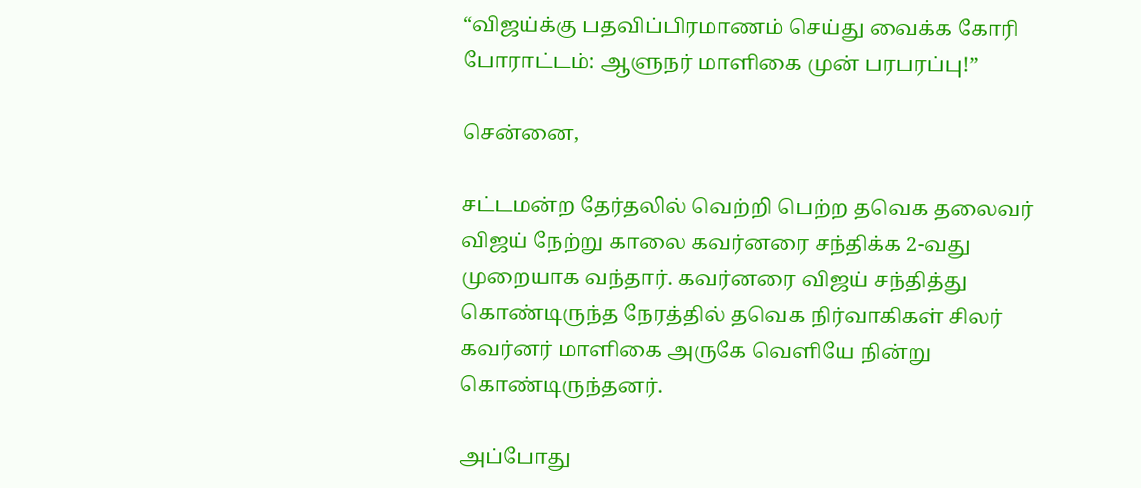“விஜய்க்கு பதவிப்பிரமாணம் செய்து வைக்க கோரி போராட்டம்: ஆளுநர் மாளிகை முன் பரபரப்பு!”

சென்னை,

சட்டமன்ற தேர்தலில் வெற்றி பெற்ற தவெக தலைவர் விஜய் நேற்று காலை கவர்னரை சந்திக்க 2-வது முறையாக வந்தார். கவர்னரை விஜய் சந்தித்து கொண்டிருந்த நேரத்தில் தவெக நிர்வாகிகள் சிலர் கவர்னர் மாளிகை அருகே வெளியே நின்று கொண்டிருந்தனர்.

அப்போது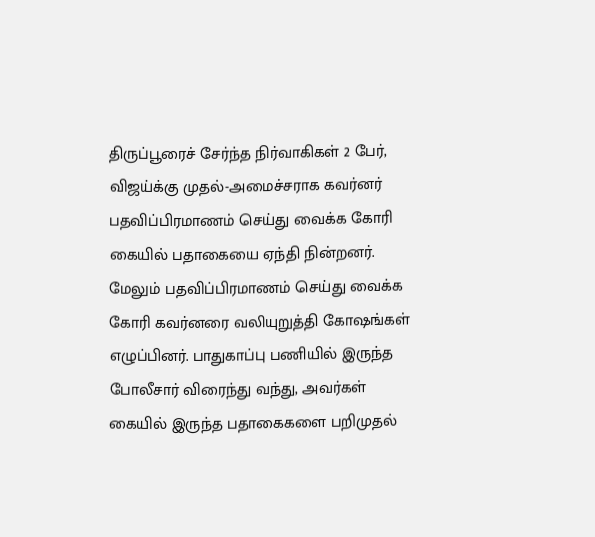திருப்பூரைச் சேர்ந்த நிர்வாகிகள் 2 பேர், விஜய்க்கு முதல்-அமைச்சராக கவர்னர் பதவிப்பிரமாணம் செய்து வைக்க கோரி கையில் பதாகையை ஏந்தி நின்றனர். மேலும் பதவிப்பிரமாணம் செய்து வைக்க கோரி கவர்னரை வலியுறுத்தி கோஷங்கள் எழுப்பினர். பாதுகாப்பு பணியில் இருந்த போலீசார் விரைந்து வந்து, அவர்கள் கையில் இருந்த பதாகைகளை பறிமுதல்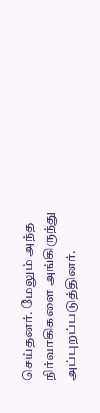செய்தனர். மேலும் அந்த நிர்வாகிகளை அங்கிருந்து அப்புறப்படுத்தினர்.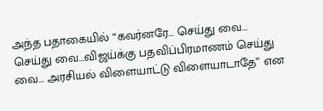அந்த பதாகையில் “கவர்னரே… செய்து வை… செய்து வை…விஜய்க்கு பதவிப்பிரமாணம் செய்து வை… அரசியல் விளையாட்டு விளையாடாதே” என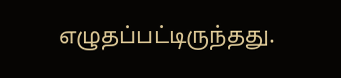எழுதப்பட்டிருந்தது.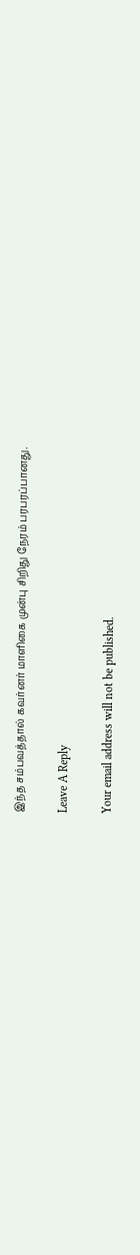இந்த சம்பவத்தால் கவர்னர் மாளிகை முன்பு சிறிது நேரம் பரபரப்பானது.

Leave A Reply

Your email address will not be published.